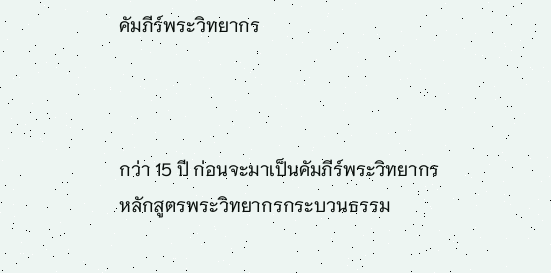คัมภีร์พระวิทยากร



กว่า 15 ปี ก่อนจะมาเป็นคัมภีร์พระวิทยากร
หลักสูตรพระวิทยากรกระบวนธรรม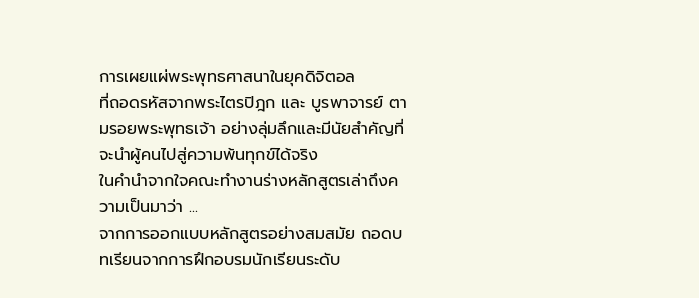การเผยแผ่พระพุทธศาสนาในยุคดิจิตอล
ที่ถอดรหัสจากพระไตรปิฎก และ บูรพาจารย์ ตามรอยพระพุทธเจ้า อย่างลุ่มลึกและมีนัยสำคัญที่จะนำผู้คนไปสู่ความพ้นทุกข์ได้จริง
ในคำนำจากใจคณะทำงานร่างหลักสูตรเล่าถึงความเป็นมาว่า ...
จากการออกแบบหลักสูตรอย่างสมสมัย ถอดบทเรียนจากการฝึกอบรมนักเรียนระดับ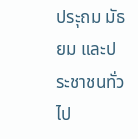ประุถม มัธยม และประชาชนทั่วไป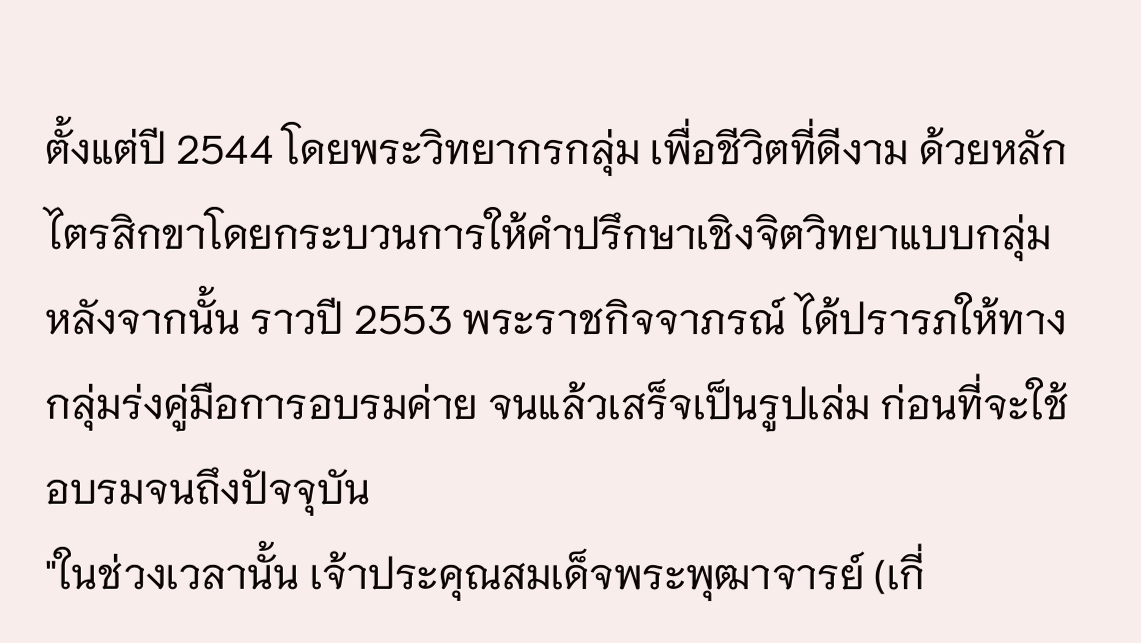ตั้งแต่ปี 2544 โดยพระวิทยากรกลุ่ม เพื่อชีวิตที่ดีงาม ด้วยหลักไตรสิกขาโดยกระบวนการให้คำปรึกษาเชิงจิตวิทยาแบบกลุ่ม หลังจากนั้น ราวปี 2553 พระราชกิจจาภรณ์ ได้ปรารภให้ทางกลุ่มร่งคู่มือการอบรมค่าย จนแล้วเสร็จเป็นรูปเล่ม ก่อนที่จะใช้อบรมจนถึงปัจจุบัน
"ในช่วงเวลานั้น เจ้าประคุณสมเด็จพระพุฒาจารย์ (เกี่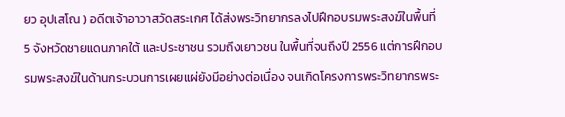ยว อุปเสโณ ) อดีตเจ้าอาวาสวัดสระเกศ ได้ส่งพระวิทยากรลงไปฝึกอบรมพระสงฆ์ในพื้นที่ 5 จังหวัดชายแดนภาคใต้ และประชาชน รวมถึงเยาวชน ในพื้นที่จนถึงปี 2556 แต่การฝึกอบรมพระสงฆ์ในด้านกระบวนการเผยแผ่ยังมีอย่างต่อเนื่อง จนเกิดโครงการพระวิทยากรพระ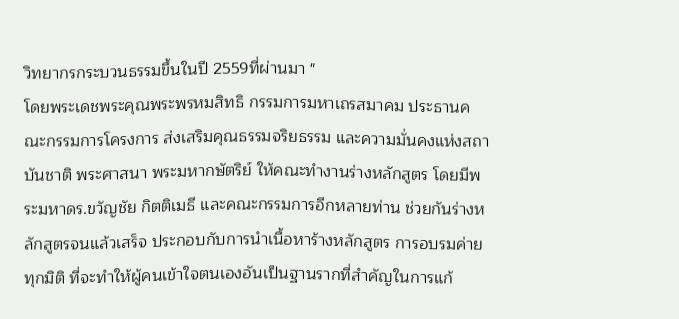วิทยากรกระบวนธรรมขึ้นในปี 2559ที่ผ่านมา "
โดยพระเดชพระคุณพระพรหมสิทธิ กรรมการมหาเถรสมาคม ประธานคณะกรรมการโครงการ ส่งเสริมคุณธรรมจริยธรรม และความมั่นคงแห่งสถาบันชาติ พระศาสนา พระมหากษัตริย์ ให้คณะทำงานร่างหลักสูตร โดยมีพระมหาดร.ขวัญชัย กิตติเมธี และคณะกรรมการอีกหลายท่าน ช่วยกันร่างหลักสูตรจนแล้วเสร็จ ประกอบกับการนำเนื้อหาร้างหลักสูตร การอบรมค่าย ทุกมิติ ที่จะทำให้ผู้คนเข้าใจตนเองอันเป็นฐานรากที่สำคัญในการแก้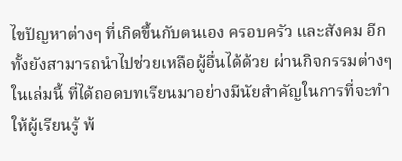ไขปัญหาต่างๆ ที่เกิดขึ้นกับตนเอง ครอบครัว และสังคม อีกทั้งยังสามารถนำไปช่วยเหลือผู้อื่นได้ด้วย ผ่านกิจกรรมต่างๆ ในเล่มนี้ ที่ได้ถอดบทเรียนมาอย่างมีนัยสำคัญในการที่จะทำให้ผู้เรียนรู้ พ้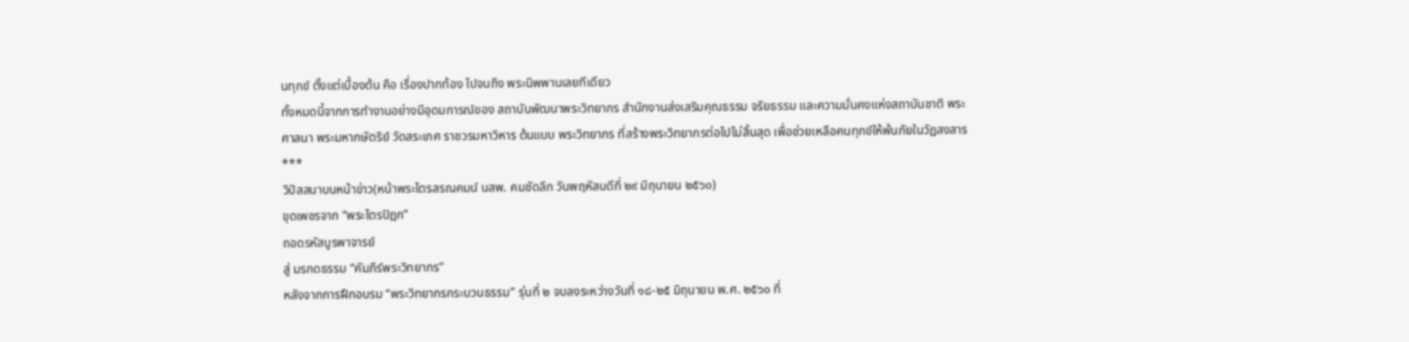นทุกข์ ตั้งแต่เบื้องต้น คือ เรื่องปากท้อง ไปจนถึง พระนิพพานเลยทีเดียว
ทั้งหมดนี้จากการทำงานอย่างมีอุดมการณ์ของ สถาบันพัฒนาพระวิทยากร สำนักงานส่งเสริมคุณธรรม จริยธรรม และความมั่นคงแห่งสถาบันชาติ พระศาสนา พระมหากษัตริย์ วัดสระเกศ ราชวรมหาวิหาร ต้นแบบ พระวิทยากร ที่สร้างพระวิทยากรต่อไปไม่สิ้นสุด เพื่อช่วยเหลือคนทุกข์ให้พ้นภัยในวัฏสงสาร
***
วิปัสสนาบนหน้าข่าว(หน้าพระไตรสรณคมน์ นสพ. คมชัดลึก วันพฤหัสบดีที่ ๒๙ มิถุนายน ๒๕๖๐)
ขุดเพชรจาก “พระไตรปิฎก”
ถอดรหัสบูรพาจารย์
สู่ มรกดธรรม “คัมภีร์พระวิทยากร”
หลังจากการฝึกอบรม “พระวิทยากรกระบวนธรรม” รุ่นที่ ๒ จบลงระหว่างวันที่ ๑๘-๒๕ มิถุนายน พ.ศ. ๒๕๖๐ ที่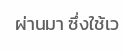ผ่านมา ซึ่งใช้เว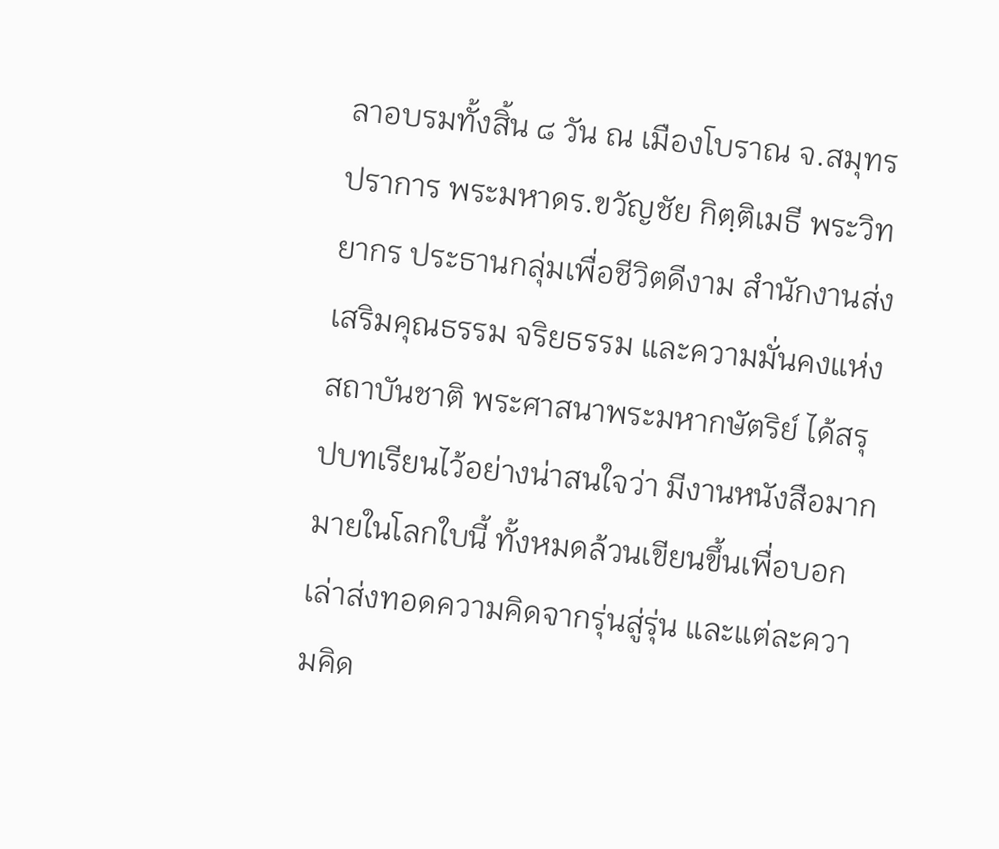ลาอบรมทั้งสิ้น ๘ วัน ณ เมืองโบราณ จ.สมุทรปราการ พระมหาดร.ขวัญชัย กิตฺติเมธี พระวิทยากร ประธานกลุ่มเพื่อชีวิตดีงาม สำนักงานส่งเสริมคุณธรรม จริยธรรม และความมั่นคงแห่งสถาบันชาติ พระศาสนาพระมหากษัตริย์ ได้สรุปบทเรียนไว้อย่างน่าสนใจว่า มีงานหนังสือมากมายในโลกใบนี้ ทั้งหมดล้วนเขียนขึ้นเพื่อบอกเล่าส่งทอดความคิดจากรุ่นสู่รุ่น และแต่ละความคิด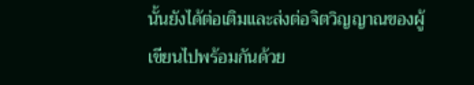นั้นยังได้ต่อเติมและส่งต่อจิตวิญญาณของผู้เขียนไปพร้อมกันด้วย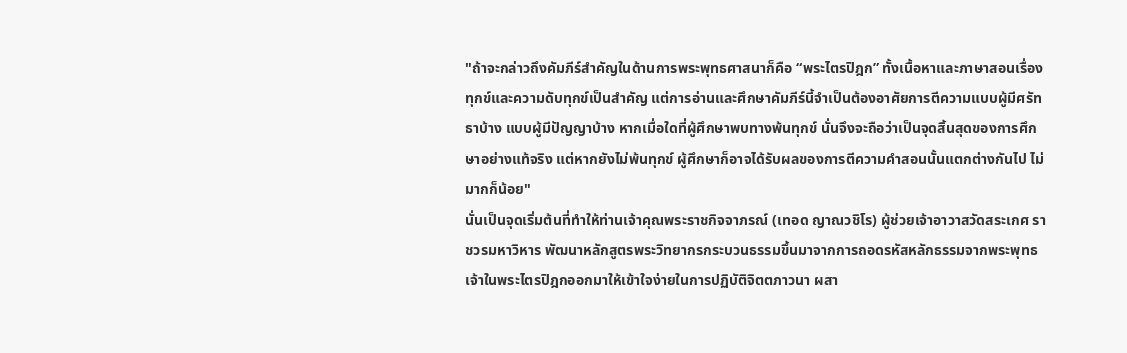"ถ้าจะกล่าวถึงคัมภีร์สำคัญในด้านการพระพุทธศาสนาก็คือ “พระไตรปิฎก” ทั้งเนื้อหาและภาษาสอนเรื่องทุกข์และความดับทุกข์เป็นสำคัญ แต่การอ่านและศึกษาคัมภีร์นี้จำเป็นต้องอาศัยการตีความแบบผู้มีศรัทธาบ้าง แบบผู้มีปัญญาบ้าง หากเมื่อใดที่ผู้ศึกษาพบทางพ้นทุกข์ นั่นจึงจะถือว่าเป็นจุดสิ้นสุดของการศึกษาอย่างแท้จริง แต่หากยังไม่พ้นทุกข์ ผู้ศึกษาก็อาจได้รับผลของการตีความคำสอนนั้นแตกต่างกันไป ไม่มากก็น้อย"
นั่นเป็นจุดเริ่มต้นที่ทำให้ท่านเจ้าคุณพระราชกิจจาภรณ์ (เทอด ญาณวชิโร) ผู้ช่วยเจ้าอาวาสวัดสระเกศ ราชวรมหาวิหาร พัฒนาหลักสูตรพระวิทยากรกระบวนธรรมขึ้นมาจากการถอดรหัสหลักธรรมจากพระพุทธเจ้าในพระไตรปิฎกออกมาให้เข้าใจง่ายในการปฏิบัติจิตตภาวนา ผสา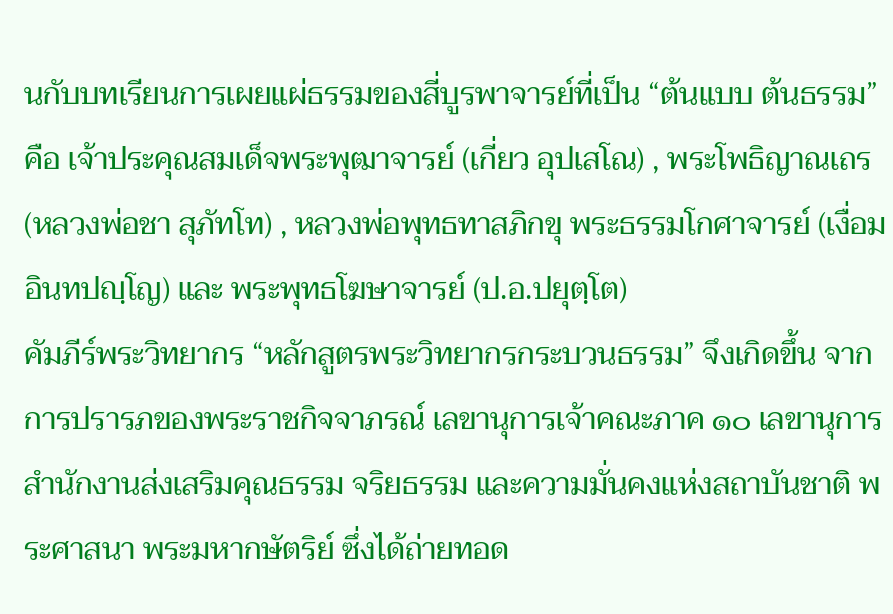นกับบทเรียนการเผยแผ่ธรรมของสี่บูรพาจารย์ที่เป็น “ต้นแบบ ต้นธรรม” คือ เจ้าประคุณสมเด็จพระพุฒาจารย์ (เกี่ยว อุปเสโณ) , พระโพธิญาณเถร (หลวงพ่อชา สุภัทโท) , หลวงพ่อพุทธทาสภิกขุ พระธรรมโกศาจารย์ (เงื่อม อินทปญฺโญ) และ พระพุทธโฆษาจารย์ (ป.อ.ปยุตฺโต)
คัมภีร์พระวิทยากร “หลักสูตรพระวิทยากรกระบวนธรรม” จึงเกิดขึ้น จากการปรารภของพระราชกิจจาภรณ์ เลขานุการเจ้าคณะภาค ๑๐ เลขานุการสำนักงานส่งเสริมคุณธรรม จริยธรรม และความมั่นคงแห่งสถาบันชาติ พระศาสนา พระมหากษัตริย์ ซึ่งได้ถ่ายทอด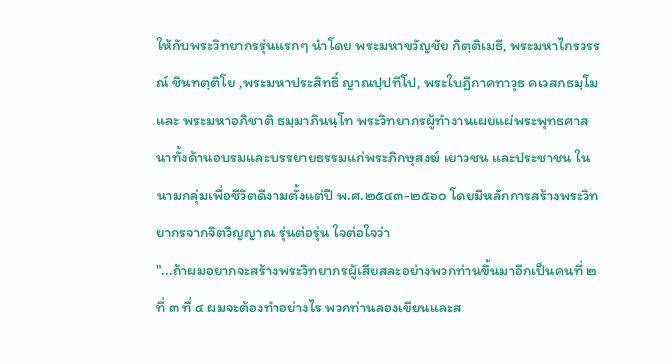ให้กับพระวิทยากรรุ่นแรกๆ นำโดย พระมหาขวัญชัย กิตฺติเมธี, พระมหาไกรวรรณ์ ชินทตฺติโย ,พระมหาประสิทธิ์ ญาณปฺปทีโป, พระใบฎีกาคทาวุธ คเวสกธมฺโม และ พระมหาอภิชาติ ธมฺมาภินนฺโท พระวิทยากรผู้ทำงานเผยแผ่พระพุทธศาสนาทั้งด้านอบรมและบรรยายธรรมแก่พระภิกษุสงฆ์ เยาวชน และประชาชน ในนามกลุ่มเพื่อชีวิตดีงามตั้งแต่ปี พ.ศ.๒๕๔๓-๒๕๖๐ โดยมีหลักการสร้างพระวิทยากรจากจิตวิญญาณ รุ่นต่อรุ่น ใจต่อใจว่า
"...ถ้าผมอยากจะสร้างพระวิทยากรผู้เสียสละอย่างพวกท่านขึ้นมาอีกเป็นคนที่ ๒ ที่ ๓ ที่ ๔ ผมจะต้องทำอย่างไร พวกท่านลองเขียนและส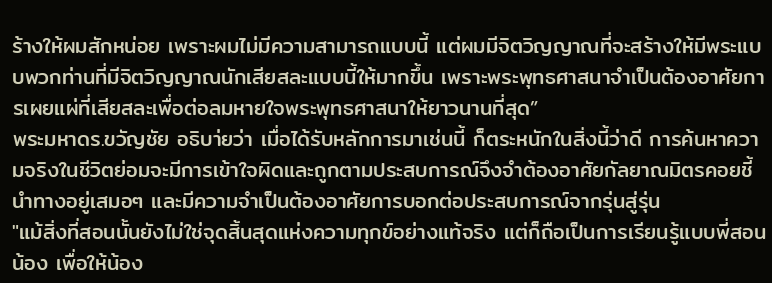ร้างให้ผมสักหน่อย เพราะผมไม่มีความสามารถแบบนี้ แต่ผมมีจิตวิญญาณที่จะสร้างให้มีพระแบบพวกท่านที่มีจิตวิญญาณนักเสียสละแบบนี้ให้มากขึ้น เพราะพระพุทธศาสนาจำเป็นต้องอาศัยการเผยแผ่ที่เสียสละเพื่อต่อลมหายใจพระพุทธศาสนาให้ยาวนานที่สุด”
พระมหาดร.ขวัญชัย อธิบา่ยว่า เมื่อได้รับหลักการมาเช่นนี้ ก็ตระหนักในสิ่งนี้ว่าดี การค้นหาความจริงในชีวิตย่อมจะมีการเข้าใจผิดและถูกตามประสบการณ์จึงจำต้องอาศัยกัลยาณมิตรคอยชี้นำทางอยู่เสมอๆ และมีความจำเป็นต้องอาศัยการบอกต่อประสบการณ์จากรุ่นสู่รุ่น
"แม้สิ่งที่สอนนั้นยังไม่ใช่จุดสิ้นสุดแห่งความทุกข์อย่างแท้จริง แต่ก็ถือเป็นการเรียนรู้แบบพี่สอนน้อง เพื่อให้น้อง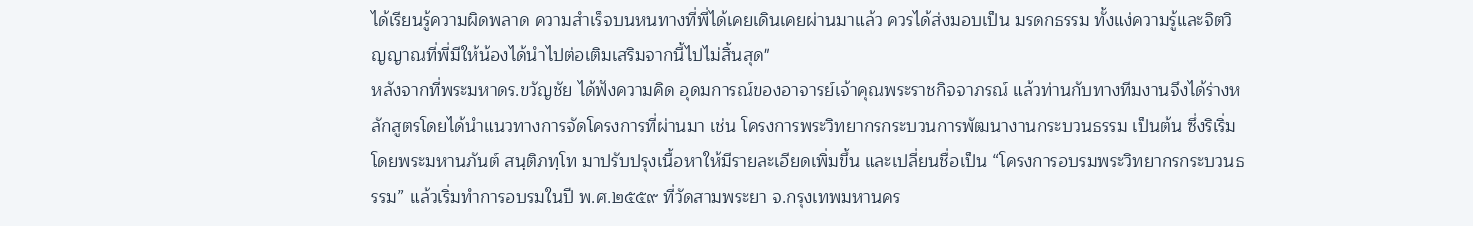ได้เรียนรู้ความผิดพลาด ความสำเร็จบนหนทางที่พี่ได้เคยเดินเคยผ่านมาแล้ว ควรได้ส่งมอบเป็น มรดกธรรม ทั้งแง่ความรู้และจิตวิญญาณที่พี่มีให้น้องได้นำไปต่อเติมเสริมจากนี้ไปไม่สิ้นสุด"
หลังจากที่พระมหาดร.ขวัญชัย ได้ฟังความคิด อุดมการณ์ของอาจารย์เจ้าคุณพระราชกิจจาภรณ์ แล้วท่านกับทางทีมงานจึงได้ร่างหลักสูตรโดยได้นำแนวทางการจัดโครงการที่ผ่านมา เช่น โครงการพระวิทยากรกระบวนการพัฒนางานกระบวนธรรม เป็นต้น ซึ่งริเริ่มโดยพระมหานภันต์ สนฺติภทฺโท มาปรับปรุงเนื้อหาให้มีรายละเอียดเพิ่มขึ้น และเปลี่ยนชื่อเป็น “โครงการอบรมพระวิทยากรกระบวนธรรม” แล้วเริ่มทำการอบรมในปี พ.ศ.๒๕๕๙ ที่วัดสามพระยา จ.กรุงเทพมหานคร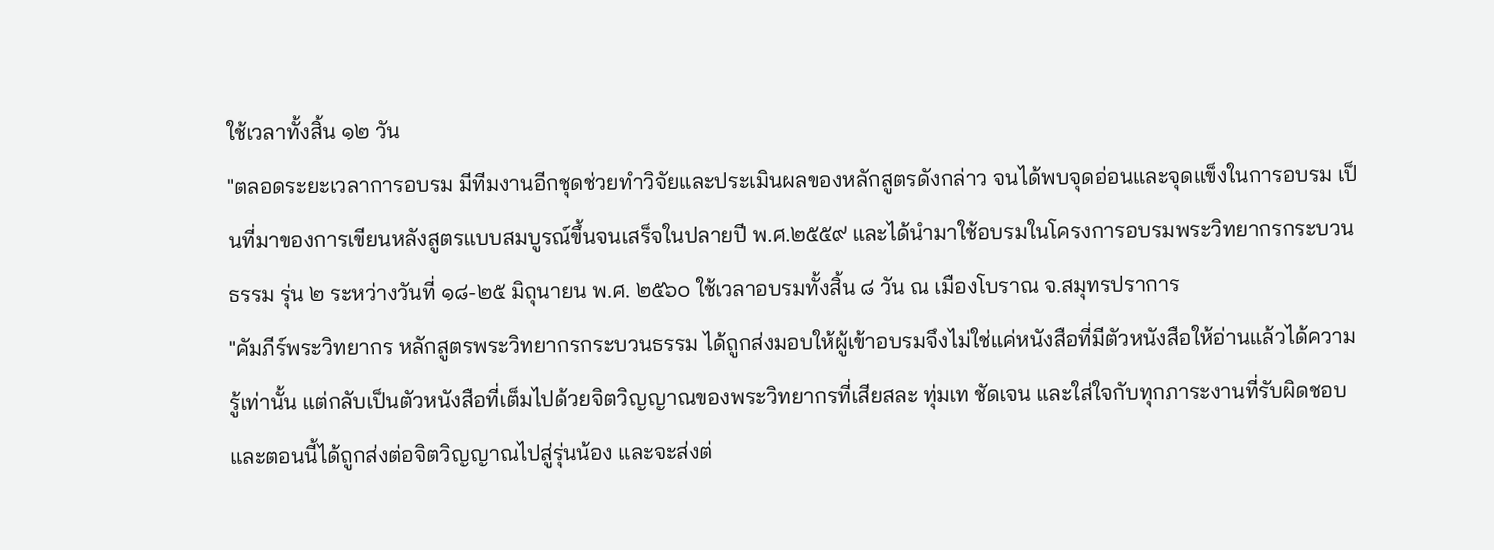ใช้เวลาทั้งสิ้น ๑๒ วัน
"ตลอดระยะเวลาการอบรม มีทีมงานอีกชุดช่วยทำวิจัยและประเมินผลของหลักสูตรดังกล่าว จนได้พบจุดอ่อนและจุดแข็งในการอบรม เป็นที่มาของการเขียนหลังสูตรแบบสมบูรณ์ขึ้นจนเสร็จในปลายปี พ.ศ.๒๕๕๙ และได้นำมาใช้อบรมในโครงการอบรมพระวิทยากรกระบวนธรรม รุ่น ๒ ระหว่างวันที่ ๑๘-๒๕ มิถุนายน พ.ศ. ๒๕๖๐ ใช้เวลาอบรมทั้งสิ้น ๘ วัน ณ เมืองโบราณ จ.สมุทรปราการ
"คัมภีร์พระวิทยากร หลักสูตรพระวิทยากรกระบวนธรรม ได้ถูกส่งมอบให้ผู้เข้าอบรมจึงไม่ใช่แค่หนังสือที่มีตัวหนังสือให้อ่านแล้วได้ความรู้เท่านั้น แต่กลับเป็นตัวหนังสือที่เต็มไปด้วยจิตวิญญาณของพระวิทยากรที่เสียสละ ทุ่มเท ชัดเจน และใส่ใจกับทุกภาระงานที่รับผิดชอบ และตอนนี้ได้ถูกส่งต่อจิตวิญญาณไปสู่รุ่นน้อง และจะส่งต่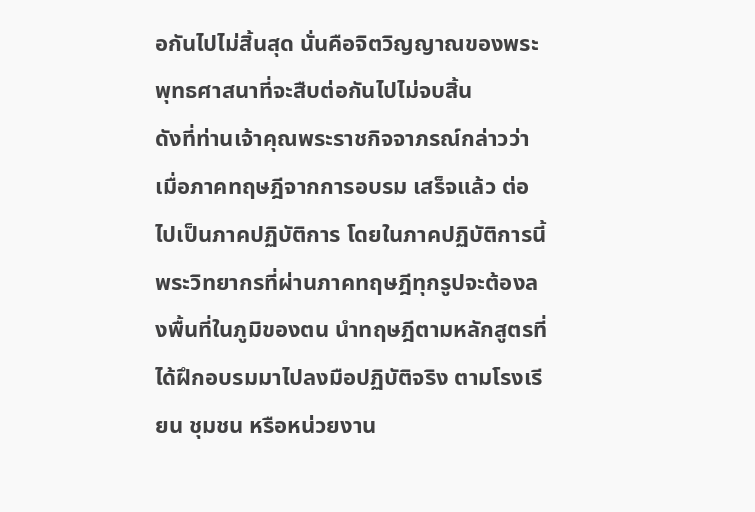อกันไปไม่สิ้นสุด นั่นคือจิตวิญญาณของพระพุทธศาสนาที่จะสืบต่อกันไปไม่จบสิ้น
ดังที่ท่านเจ้าคุณพระราชกิจจาภรณ์กล่าวว่า เมื่อภาคทฤษฎีจากการอบรม เสร็จแล้ว ต่อไปเป็นภาคปฏิบัติการ โดยในภาคปฏิบัติการนี้ พระวิทยากรที่ผ่านภาคทฤษฎีทุกรูปจะต้องลงพื้นที่ในภูมิของตน นำทฤษฎีตามหลักสูตรที่ได้ฝึกอบรมมาไปลงมือปฏิบัติจริง ตามโรงเรียน ชุมชน หรือหน่วยงาน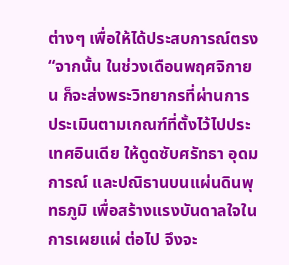ต่างๆ เพื่อให้ได้ประสบการณ์ตรง
“จากนั้น ในช่วงเดือนพฤศจิกายน ก็จะส่งพระวิทยากรที่ผ่านการประเมินตามเกณฑ์ที่ตั้งไว้ไปประเทศอินเดีย ให้ดูดซับศรัทธา อุดมการณ์ และปณิธานบนแผ่นดินพุทธภูมิ เพื่อสร้างแรงบันดาลใจในการเผยแผ่ ต่อไป จึงจะ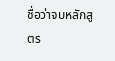ชื่อว่าจบหลักสูตร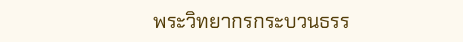พระวิทยากรกระบวนธรร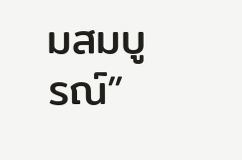มสมบูรณ์”